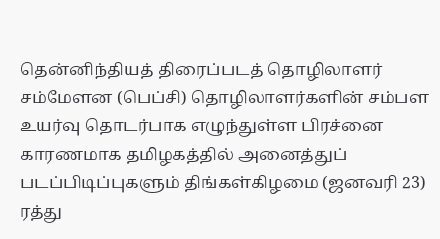தென்னிந்தியத் திரைப்படத் தொழிலாளர் சம்மேளன (பெப்சி) தொழிலாளர்களின் சம்பள உயர்வு தொடர்பாக எழுந்துள்ள பிரச்னை காரணமாக தமிழகத்தில் அனைத்துப் படப்பிடிப்புகளும் திங்கள்கிழமை (ஜனவரி 23) ரத்து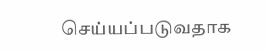செய்யப்படுவதாக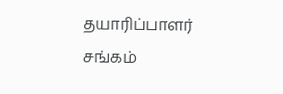தயாரிப்பாளர் சங்கம்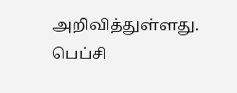அறிவித்துள்ளது.
பெப்சி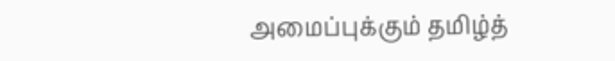அமைப்புக்கும் தமிழ்த்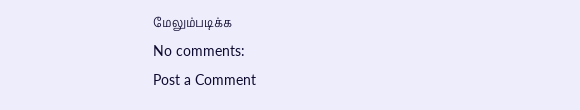மேலும்படிக்க
No comments:
Post a Comment